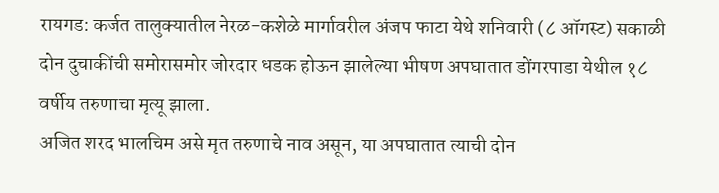रायगड: कर्जत तालुक्यातील नेरळ-कशेळे मार्गावरील अंजप फाटा येथे शनिवारी (८ ऑगस्ट) सकाळी दोन दुचाकींची समोरासमोर जोरदार धडक होऊन झालेल्या भीषण अपघातात डोंगरपाडा येथील १८ वर्षीय तरुणाचा मृत्यू झाला.
अजित शरद भालचिम असे मृत तरुणाचे नाव असून, या अपघातात त्याची दोन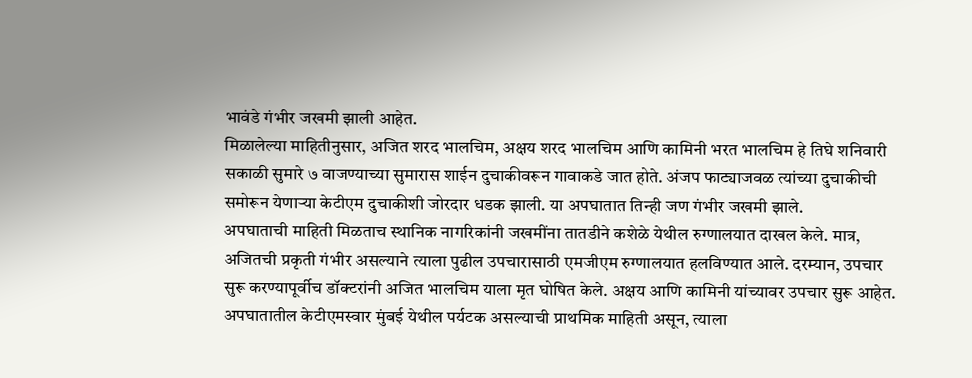भावंडे गंभीर जखमी झाली आहेत.
मिळालेल्या माहितीनुसार, अजित शरद भालचिम, अक्षय शरद भालचिम आणि कामिनी भरत भालचिम हे तिघे शनिवारी सकाळी सुमारे ७ वाजण्याच्या सुमारास शाईन दुचाकीवरून गावाकडे जात होते. अंजप फाट्याजवळ त्यांच्या दुचाकीची समोरून येणाऱ्या केटीएम दुचाकीशी जोरदार धडक झाली. या अपघातात तिन्ही जण गंभीर जखमी झाले.
अपघाताची माहिती मिळताच स्थानिक नागरिकांनी जखमींना तातडीने कशेळे येथील रुग्णालयात दाखल केले. मात्र, अजितची प्रकृती गंभीर असल्याने त्याला पुढील उपचारासाठी एमजीएम रुग्णालयात हलविण्यात आले. दरम्यान, उपचार सुरू करण्यापूर्वीच डॉक्टरांनी अजित भालचिम याला मृत घोषित केले. अक्षय आणि कामिनी यांच्यावर उपचार सुरू आहेत.
अपघातातील केटीएमस्वार मुंबई येथील पर्यटक असल्याची प्राथमिक माहिती असून, त्याला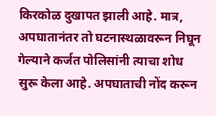किरकोळ दुखापत झाली आहे. मात्र, अपघातानंतर तो घटनास्थळावरून निघून गेल्याने कर्जत पोलिसांनी त्याचा शोध सुरू केला आहे. अपघाताची नोंद करून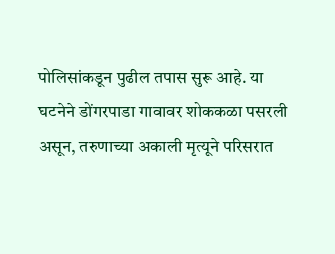पोलिसांकडून पुढील तपास सुरू आहे. या घटनेने डोंगरपाडा गावावर शोककळा पसरली असून, तरुणाच्या अकाली मृत्यूने परिसरात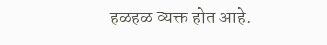हळहळ व्यक्त होत आहे.